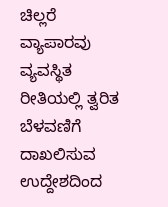ಚಿಲ್ಲರೆ ವ್ಯಾಪಾರವು ವ್ಯವಸ್ಥಿತ ರೀತಿಯಲ್ಲಿ ತ್ವರಿತ ಬೆಳವಣಿಗೆ ದಾಖಲಿಸುವ ಉದ್ದೇಶದಿಂದ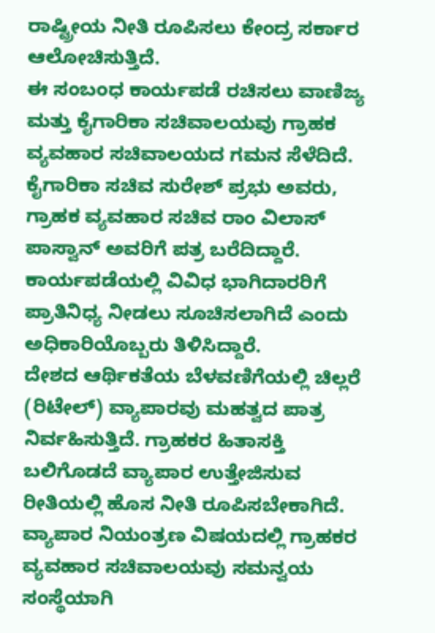ರಾಷ್ಟ್ರೀಯ ನೀತಿ ರೂಪಿಸಲು ಕೇಂದ್ರ ಸರ್ಕಾರ ಆಲೋಚಿಸುತ್ತಿದೆ.
ಈ ಸಂಬಂಧ ಕಾರ್ಯಪಡೆ ರಚಿಸಲು ವಾಣಿಜ್ಯ ಮತ್ತು ಕೈಗಾರಿಕಾ ಸಚಿವಾಲಯವು ಗ್ರಾಹಕ ವ್ಯವಹಾರ ಸಚಿವಾಲಯದ ಗಮನ ಸೆಳೆದಿದೆ. ಕೈಗಾರಿಕಾ ಸಚಿವ ಸುರೇಶ್ ಪ್ರಭು ಅವರು, ಗ್ರಾಹಕ ವ್ಯವಹಾರ ಸಚಿವ ರಾಂ ವಿಲಾಸ್ ಪಾಸ್ವಾನ್ ಅವರಿಗೆ ಪತ್ರ ಬರೆದಿದ್ದಾರೆ.
ಕಾರ್ಯಪಡೆಯಲ್ಲಿ ವಿವಿಧ ಭಾಗಿದಾರರಿಗೆ ಪ್ರಾತಿನಿಧ್ಯ ನೀಡಲು ಸೂಚಿಸಲಾಗಿದೆ ಎಂದು ಅಧಿಕಾರಿಯೊಬ್ಬರು ತಿಳಿಸಿದ್ದಾರೆ.
ದೇಶದ ಆರ್ಥಿಕತೆಯ ಬೆಳವಣಿಗೆಯಲ್ಲಿ ಚಿಲ್ಲರೆ (ರಿಟೇಲ್) ವ್ಯಾಪಾರವು ಮಹತ್ವದ ಪಾತ್ರ ನಿರ್ವಹಿಸುತ್ತಿದೆ. ಗ್ರಾಹಕರ ಹಿತಾಸಕ್ತಿ ಬಲಿಗೊಡದೆ ವ್ಯಾಪಾರ ಉತ್ತೇಜಿಸುವ ರೀತಿಯಲ್ಲಿ ಹೊಸ ನೀತಿ ರೂಪಿಸಬೇಕಾಗಿದೆ. ವ್ಯಾಪಾರ ನಿಯಂತ್ರಣ ವಿಷಯದಲ್ಲಿ ಗ್ರಾಹಕರ ವ್ಯವಹಾರ ಸಚಿವಾಲಯವು ಸಮನ್ವಯ ಸಂಸ್ಥೆಯಾಗಿ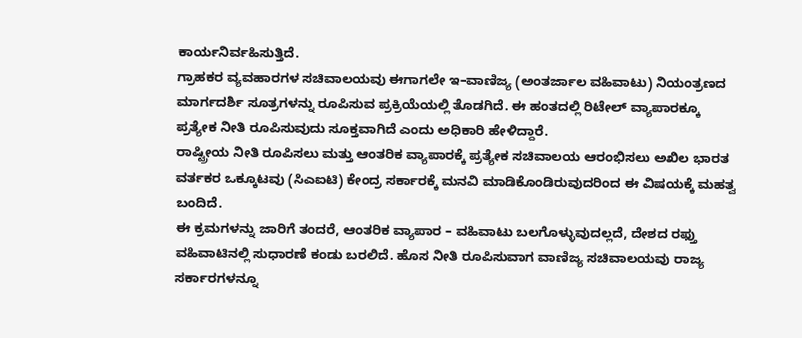ಕಾರ್ಯನಿರ್ವಹಿಸುತ್ತಿದೆ.
ಗ್ರಾಹಕರ ವ್ಯವಹಾರಗಳ ಸಚಿವಾಲಯವು ಈಗಾಗಲೇ ಇ–ವಾಣಿಜ್ಯ (ಅಂತರ್ಜಾಲ ವಹಿವಾಟು) ನಿಯಂತ್ರಣದ ಮಾರ್ಗದರ್ಶಿ ಸೂತ್ರಗಳನ್ನು ರೂಪಿಸುವ ಪ್ರಕ್ರಿಯೆಯಲ್ಲಿ ತೊಡಗಿದೆ. ಈ ಹಂತದಲ್ಲಿ ರಿಟೇಲ್ ವ್ಯಾಪಾರಕ್ಕೂ ಪ್ರತ್ಯೇಕ ನೀತಿ ರೂಪಿಸುವುದು ಸೂಕ್ತವಾಗಿದೆ ಎಂದು ಅಧಿಕಾರಿ ಹೇಳಿದ್ದಾರೆ.
ರಾಷ್ಟ್ರೀಯ ನೀತಿ ರೂಪಿಸಲು ಮತ್ತು ಆಂತರಿಕ ವ್ಯಾಪಾರಕ್ಕೆ ಪ್ರತ್ಯೇಕ ಸಚಿವಾಲಯ ಆರಂಭಿಸಲು ಅಖಿಲ ಭಾರತ ವರ್ತಕರ ಒಕ್ಕೂಟವು (ಸಿಎಐಟಿ) ಕೇಂದ್ರ ಸರ್ಕಾರಕ್ಕೆ ಮನವಿ ಮಾಡಿಕೊಂಡಿರುವುದರಿಂದ ಈ ವಿಷಯಕ್ಕೆ ಮಹತ್ವ ಬಂದಿದೆ.
ಈ ಕ್ರಮಗಳನ್ನು ಜಾರಿಗೆ ತಂದರೆ, ಆಂತರಿಕ ವ್ಯಾಪಾರ – ವಹಿವಾಟು ಬಲಗೊಳ್ಳುವುದಲ್ಲದೆ, ದೇಶದ ರಫ್ತು ವಹಿವಾಟಿನಲ್ಲಿ ಸುಧಾರಣೆ ಕಂಡು ಬರಲಿದೆ. ಹೊಸ ನೀತಿ ರೂಪಿಸುವಾಗ ವಾಣಿಜ್ಯ ಸಚಿವಾಲಯವು ರಾಜ್ಯ ಸರ್ಕಾರಗಳನ್ನೂ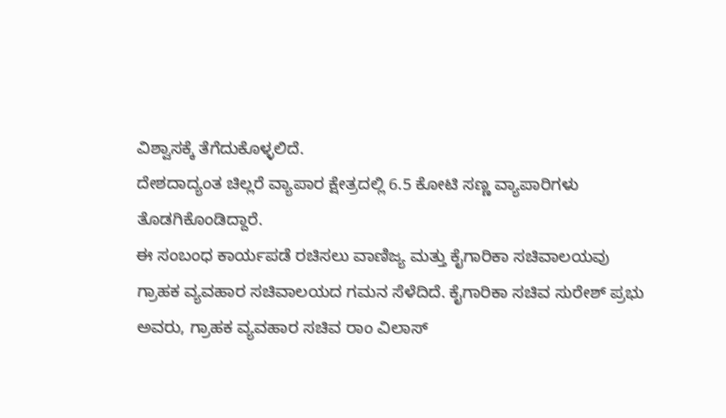ವಿಶ್ವಾಸಕ್ಕೆ ತೆಗೆದುಕೊಳ್ಳಲಿದೆ.
ದೇಶದಾದ್ಯಂತ ಚಿಲ್ಲರೆ ವ್ಯಾಪಾರ ಕ್ಷೇತ್ರದಲ್ಲಿ 6.5 ಕೋಟಿ ಸಣ್ಣ ವ್ಯಾಪಾರಿಗಳು ತೊಡಗಿಕೊಂಡಿದ್ದಾರೆ.
ಈ ಸಂಬಂಧ ಕಾರ್ಯಪಡೆ ರಚಿಸಲು ವಾಣಿಜ್ಯ ಮತ್ತು ಕೈಗಾರಿಕಾ ಸಚಿವಾಲಯವು ಗ್ರಾಹಕ ವ್ಯವಹಾರ ಸಚಿವಾಲಯದ ಗಮನ ಸೆಳೆದಿದೆ. ಕೈಗಾರಿಕಾ ಸಚಿವ ಸುರೇಶ್ ಪ್ರಭು ಅವರು, ಗ್ರಾಹಕ ವ್ಯವಹಾರ ಸಚಿವ ರಾಂ ವಿಲಾಸ್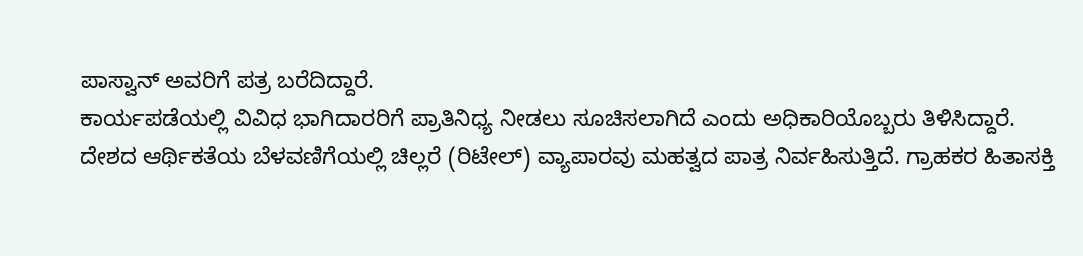ಪಾಸ್ವಾನ್ ಅವರಿಗೆ ಪತ್ರ ಬರೆದಿದ್ದಾರೆ.
ಕಾರ್ಯಪಡೆಯಲ್ಲಿ ವಿವಿಧ ಭಾಗಿದಾರರಿಗೆ ಪ್ರಾತಿನಿಧ್ಯ ನೀಡಲು ಸೂಚಿಸಲಾಗಿದೆ ಎಂದು ಅಧಿಕಾರಿಯೊಬ್ಬರು ತಿಳಿಸಿದ್ದಾರೆ.
ದೇಶದ ಆರ್ಥಿಕತೆಯ ಬೆಳವಣಿಗೆಯಲ್ಲಿ ಚಿಲ್ಲರೆ (ರಿಟೇಲ್) ವ್ಯಾಪಾರವು ಮಹತ್ವದ ಪಾತ್ರ ನಿರ್ವಹಿಸುತ್ತಿದೆ. ಗ್ರಾಹಕರ ಹಿತಾಸಕ್ತಿ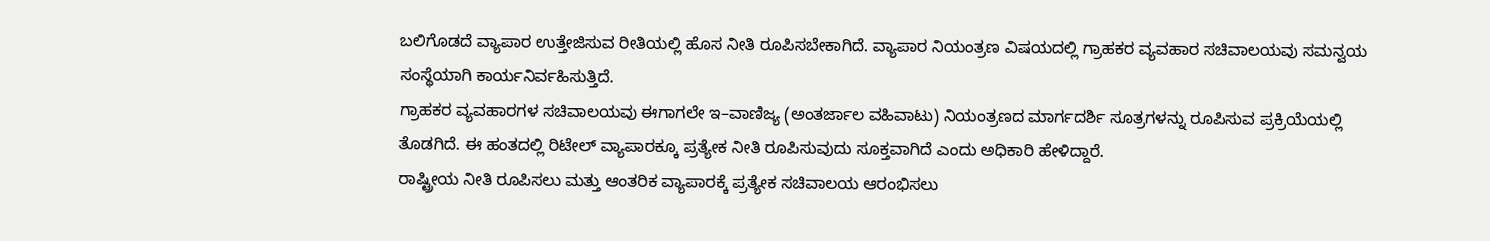ಬಲಿಗೊಡದೆ ವ್ಯಾಪಾರ ಉತ್ತೇಜಿಸುವ ರೀತಿಯಲ್ಲಿ ಹೊಸ ನೀತಿ ರೂಪಿಸಬೇಕಾಗಿದೆ. ವ್ಯಾಪಾರ ನಿಯಂತ್ರಣ ವಿಷಯದಲ್ಲಿ ಗ್ರಾಹಕರ ವ್ಯವಹಾರ ಸಚಿವಾಲಯವು ಸಮನ್ವಯ ಸಂಸ್ಥೆಯಾಗಿ ಕಾರ್ಯನಿರ್ವಹಿಸುತ್ತಿದೆ.
ಗ್ರಾಹಕರ ವ್ಯವಹಾರಗಳ ಸಚಿವಾಲಯವು ಈಗಾಗಲೇ ಇ–ವಾಣಿಜ್ಯ (ಅಂತರ್ಜಾಲ ವಹಿವಾಟು) ನಿಯಂತ್ರಣದ ಮಾರ್ಗದರ್ಶಿ ಸೂತ್ರಗಳನ್ನು ರೂಪಿಸುವ ಪ್ರಕ್ರಿಯೆಯಲ್ಲಿ ತೊಡಗಿದೆ. ಈ ಹಂತದಲ್ಲಿ ರಿಟೇಲ್ ವ್ಯಾಪಾರಕ್ಕೂ ಪ್ರತ್ಯೇಕ ನೀತಿ ರೂಪಿಸುವುದು ಸೂಕ್ತವಾಗಿದೆ ಎಂದು ಅಧಿಕಾರಿ ಹೇಳಿದ್ದಾರೆ.
ರಾಷ್ಟ್ರೀಯ ನೀತಿ ರೂಪಿಸಲು ಮತ್ತು ಆಂತರಿಕ ವ್ಯಾಪಾರಕ್ಕೆ ಪ್ರತ್ಯೇಕ ಸಚಿವಾಲಯ ಆರಂಭಿಸಲು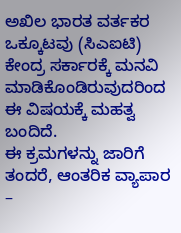ಅಖಿಲ ಭಾರತ ವರ್ತಕರ ಒಕ್ಕೂಟವು (ಸಿಎಐಟಿ) ಕೇಂದ್ರ ಸರ್ಕಾರಕ್ಕೆ ಮನವಿ ಮಾಡಿಕೊಂಡಿರುವುದರಿಂದ ಈ ವಿಷಯಕ್ಕೆ ಮಹತ್ವ ಬಂದಿದೆ.
ಈ ಕ್ರಮಗಳನ್ನು ಜಾರಿಗೆ ತಂದರೆ, ಆಂತರಿಕ ವ್ಯಾಪಾರ –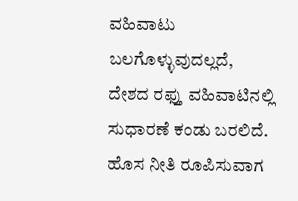ವಹಿವಾಟು ಬಲಗೊಳ್ಳುವುದಲ್ಲದೆ, ದೇಶದ ರಫ್ತು ವಹಿವಾಟಿನಲ್ಲಿ ಸುಧಾರಣೆ ಕಂಡು ಬರಲಿದೆ. ಹೊಸ ನೀತಿ ರೂಪಿಸುವಾಗ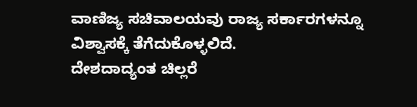ವಾಣಿಜ್ಯ ಸಚಿವಾಲಯವು ರಾಜ್ಯ ಸರ್ಕಾರಗಳನ್ನೂ ವಿಶ್ವಾಸಕ್ಕೆ ತೆಗೆದುಕೊಳ್ಳಲಿದೆ.
ದೇಶದಾದ್ಯಂತ ಚಿಲ್ಲರೆ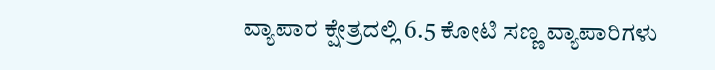ವ್ಯಾಪಾರ ಕ್ಷೇತ್ರದಲ್ಲಿ 6.5 ಕೋಟಿ ಸಣ್ಣ ವ್ಯಾಪಾರಿಗಳು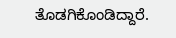ತೊಡಗಿಕೊಂಡಿದ್ದಾರೆ.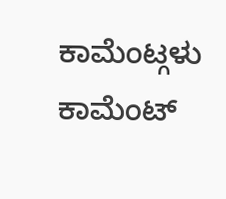ಕಾಮೆಂಟ್ಗಳು
ಕಾಮೆಂಟ್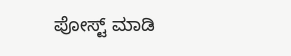ಪೋಸ್ಟ್ ಮಾಡಿ